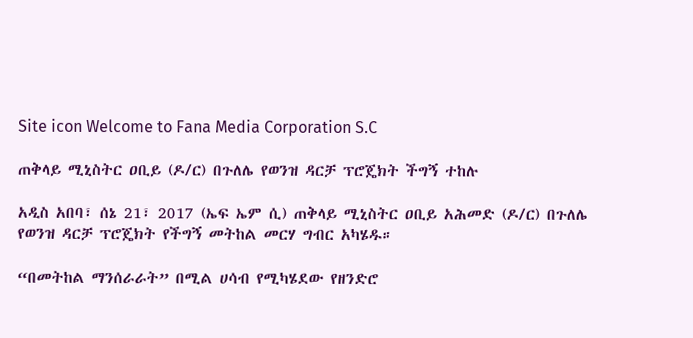Site icon Welcome to Fana Media Corporation S.C

ጠቅላይ ሚኒስትር ዐቢይ (ዶ/ር) በጉለሌ የወንዝ ዳርቻ ፕሮጄክት ችግኝ ተከሉ

አዲስ አበባ፣ ሰኔ 21፣ 2017 (ኤፍ ኤም ሲ) ጠቅላይ ሚኒስትር ዐቢይ አሕመድ (ዶ/ር) በጉለሌ የወንዝ ዳርቻ ፕሮጄክት የችግኝ መትከል መርሃ ግብር አካሄዱ።

“በመትከል ማንሰራራት” በሚል ሀሳብ የሚካሄደው የዘንድሮ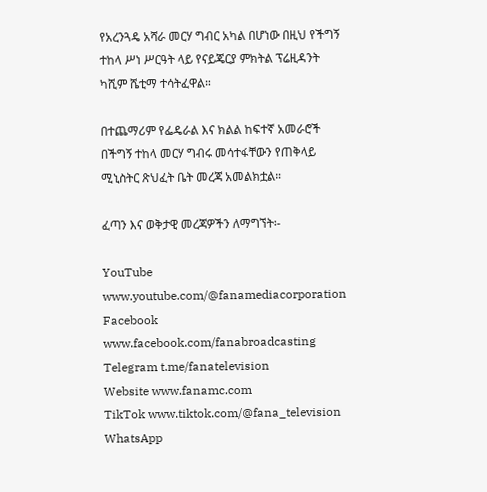የአረንጓዴ አሻራ መርሃ ግብር አካል በሆነው በዚህ የችግኝ ተከላ ሥነ ሥርዓት ላይ የናይጄርያ ምክትል ፕሬዚዳንት ካሺም ሼቲማ ተሳትፈዋል።

በተጨማሪም የፌዴራል እና ክልል ከፍተኛ አመራሮች በችግኝ ተከላ መርሃ ግብሩ መሳተፋቸውን የጠቅላይ ሚኒስትር ጽህፈት ቤት መረጃ አመልክቷል።

ፈጣን እና ወቅታዊ መረጃዎችን ለማግኘት፡-

YouTube www.youtube.com/@fanamediacorporation
Facebook www.facebook.com/fanabroadcasting
Telegram t.me/fanatelevision
Website www.fanamc.com
TikTok www.tiktok.com/@fana_television
WhatsApp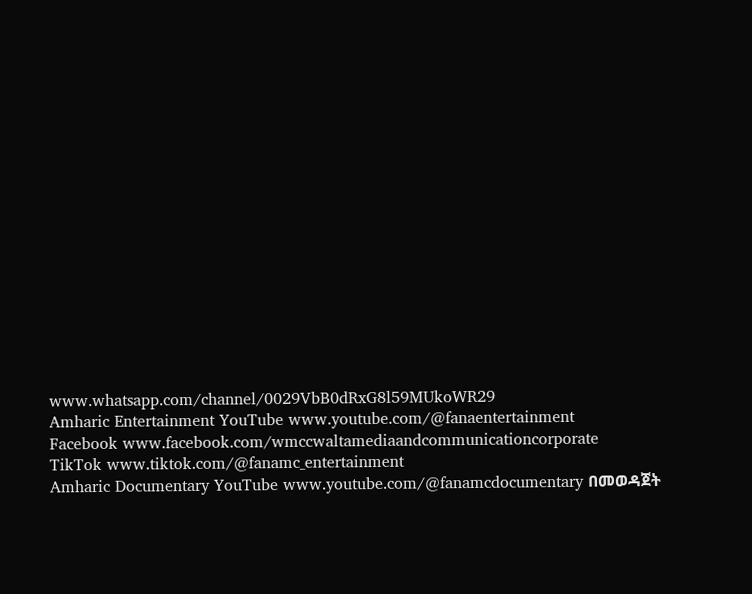www.whatsapp.com/channel/0029VbB0dRxG8l59MUkoWR29
Amharic Entertainment YouTube www.youtube.com/@fanaentertainment
Facebook www.facebook.com/wmccwaltamediaandcommunicationcorporate
TikTok www.tiktok.com/@fanamc_entertainment
Amharic Documentary YouTube www.youtube.com/@fanamcdocumentary በመወዳጀት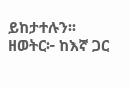ይከታተሉን፡፡
ዘወትር፦ ከእኛ ጋር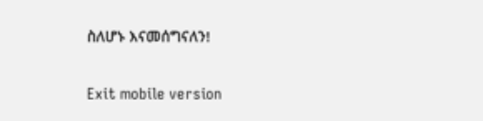ስለሆኑ እናመሰግናለን!

Exit mobile version